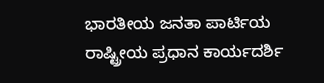ಭಾರತೀಯ ಜನತಾ ಪಾರ್ಟಿಯ ರಾಷ್ಟ್ರೀಯ ಪ್ರಧಾನ ಕಾರ್ಯದರ್ಶಿ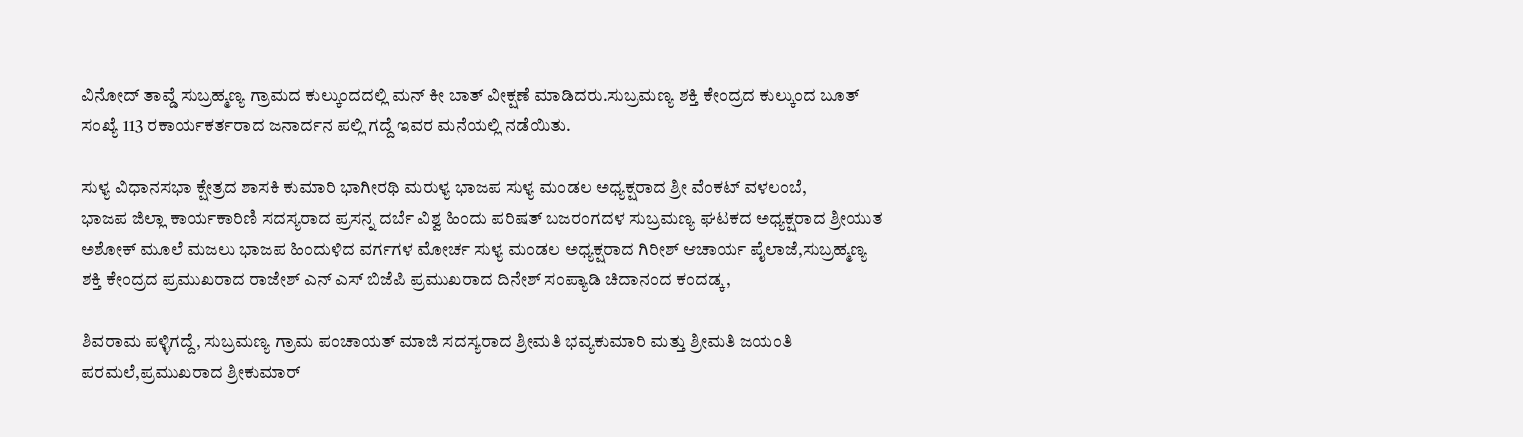ವಿನೋದ್ ತಾವ್ಡೆ ಸುಬ್ರಹ್ಮಣ್ಯ ಗ್ರಾಮದ ಕುಲ್ಕುಂದದಲ್ಲಿ ಮನ್ ಕೀ ಬಾತ್ ವೀಕ್ಷಣೆ ಮಾಡಿದರು.ಸುಬ್ರಮಣ್ಯ ಶಕ್ತಿ ಕೇಂದ್ರದ ಕುಲ್ಕುಂದ ಬೂತ್ ಸಂಖ್ಯೆ 113 ರಕಾರ್ಯಕರ್ತರಾದ ಜನಾರ್ದನ ಪಲ್ಲಿ ಗದ್ದೆ ಇವರ ಮನೆಯಲ್ಲಿ ನಡೆಯಿತು.

ಸುಳ್ಯ ವಿಧಾನಸಭಾ ಕ್ಷೇತ್ರದ ಶಾಸಕಿ ಕುಮಾರಿ ಭಾಗೀರಥಿ ಮರುಳ್ಯ ಭಾಜಪ ಸುಳ್ಯ ಮಂಡಲ ಅಧ್ಯಕ್ಷರಾದ ಶ್ರೀ ವೆಂಕಟ್ ವಳಲಂಬೆ,
ಭಾಜಪ ಜಿಲ್ಲಾ ಕಾರ್ಯಕಾರಿಣಿ ಸದಸ್ಯರಾದ ಪ್ರಸನ್ನ ದರ್ಬೆ ವಿಶ್ವ ಹಿಂದು ಪರಿಷತ್ ಬಜರಂಗದಳ ಸುಬ್ರಮಣ್ಯ ಘಟಕದ ಅಧ್ಯಕ್ಷರಾದ ಶ್ರೀಯುತ ಅಶೋಕ್ ಮೂಲೆ ಮಜಲು ಭಾಜಪ ಹಿಂದುಳಿದ ವರ್ಗಗಳ ಮೋರ್ಚ ಸುಳ್ಯ ಮಂಡಲ ಅಧ್ಯಕ್ಷರಾದ ಗಿರೀಶ್ ಆಚಾರ್ಯ ಪೈಲಾಜೆ,ಸುಬ್ರಹ್ಮಣ್ಯ ಶಕ್ತಿ ಕೇಂದ್ರದ ಪ್ರಮುಖರಾದ ರಾಜೇಶ್ ಎನ್ ಎಸ್ ಬಿಜೆಪಿ ಪ್ರಮುಖರಾದ ದಿನೇಶ್ ಸಂಪ್ಯಾಡಿ ಚಿದಾನಂದ ಕಂದಡ್ಕ,

ಶಿವರಾಮ ಪಳ್ಳಿಗದ್ದೆ, ಸುಬ್ರಮಣ್ಯ ಗ್ರಾಮ ಪಂಚಾಯತ್ ಮಾಜಿ ಸದಸ್ಯರಾದ ಶ್ರೀಮತಿ ಭವ್ಯಕುಮಾರಿ ಮತ್ತು ಶ್ರೀಮತಿ ಜಯಂತಿ ಪರಮಲೆ,ಪ್ರಮುಖರಾದ ಶ್ರೀಕುಮಾರ್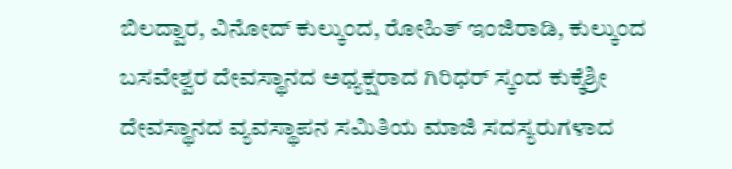ಬಿಲದ್ವಾರ, ವಿನೋದ್ ಕುಲ್ಕುಂದ, ರೋಹಿತ್ ಇಂಜಿರಾಡಿ, ಕುಲ್ಕುಂದ ಬಸವೇಶ್ವರ ದೇವಸ್ಥಾನದ ಅಧ್ಯಕ್ಷರಾದ ಗಿರಿಧರ್ ಸ್ಕಂದ ಕುಕ್ಕೆಶ್ರೀ ದೇವಸ್ಥಾನದ ವ್ಯವಸ್ಥಾಪನ ಸಮಿತಿಯ ಮಾಜಿ ಸದಸ್ಯರುಗಳಾದ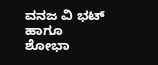ವನಜ ವಿ ಭಟ್ ಹಾಗೂ ಶೋಭಾ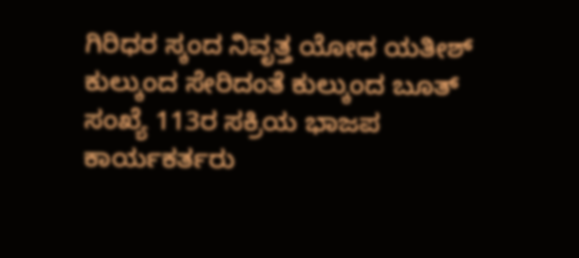ಗಿರಿಧರ ಸ್ಕಂದ ನಿವೃತ್ತ ಯೋಧ ಯತೀಶ್ ಕುಲ್ಕುಂದ ಸೇರಿದಂತೆ ಕುಲ್ಕುಂದ ಬೂತ್ ಸಂಖ್ಯೆ 113ರ ಸಕ್ರಿಯ ಭಾಜಪ ಕಾರ್ಯಕರ್ತರು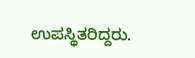ಉಪಸ್ಥಿತರಿದ್ದರು.